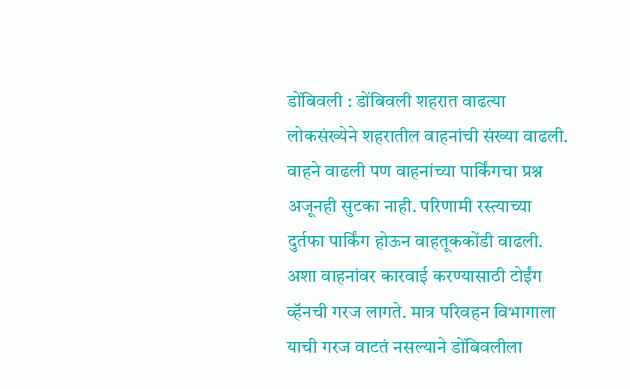डोंबिवली : डोंबिवली शहरात वाढत्या लोकसंख्येने शहरातील वाहनांची संख्या वाढली. वाहने वाढली पण वाहनांच्या पार्किंगचा प्रश्न अजूनही सुटका नाही. परिणामी रस्त्याच्या दुर्तफा पार्किंग होऊन वाहतूककोंडी वाढली. अशा वाहनांवर कारवाई करण्यासाठी टोईंग व्हॅनची गरज लागते. मात्र परिवहन विभागाला याची गरज वाटतं नसल्याने डोंबिवलीला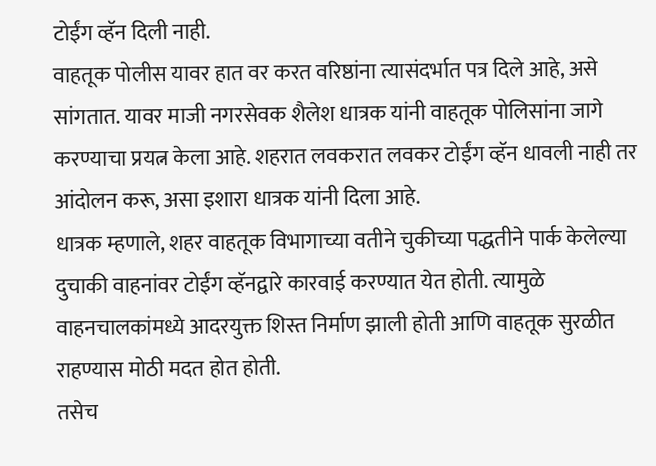टोईंग व्हॅन दिली नाही.
वाहतूक पोलीस यावर हात वर करत वरिष्ठांना त्यासंदर्भात पत्र दिले आहे, असे सांगतात. यावर माजी नगरसेवक शैलेश धात्रक यांनी वाहतूक पोलिसांना जागे करण्याचा प्रयत्न केला आहे. शहरात लवकरात लवकर टोईंग व्हॅन धावली नाही तर आंदोलन करू, असा इशारा धात्रक यांनी दिला आहे.
धात्रक म्हणाले, शहर वाहतूक विभागाच्या वतीने चुकीच्या पद्धतीने पार्क केलेल्या दुचाकी वाहनांवर टोईंग व्हॅनद्वारे कारवाई करण्यात येत होती. त्यामुळे वाहनचालकांमध्ये आदरयुक्त शिस्त निर्माण झाली होती आणि वाहतूक सुरळीत राहण्यास मोठी मदत होत होती.
तसेच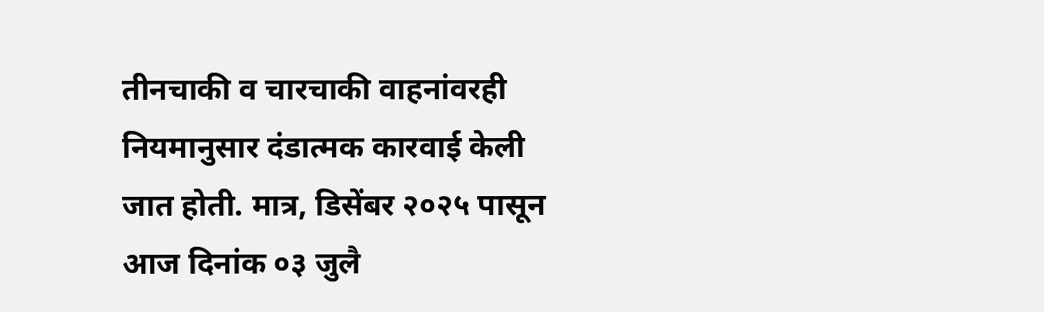तीनचाकी व चारचाकी वाहनांवरही नियमानुसार दंडात्मक कारवाई केली जात होती. मात्र, डिसेंबर २०२५ पासून आज दिनांक ०३ जुलै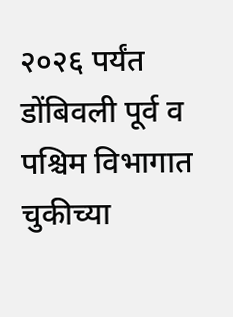२०२६ पर्यंत डोंबिवली पूर्व व पश्चिम विभागात चुकीच्या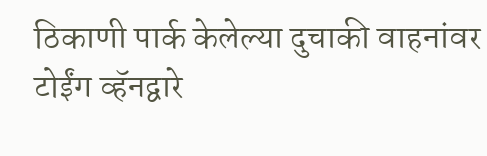ठिकाणी पार्क केलेल्या दुचाकी वाहनांवर टोईंग व्हॅनद्वारे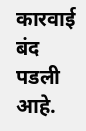कारवाई बंद पडली आहे.